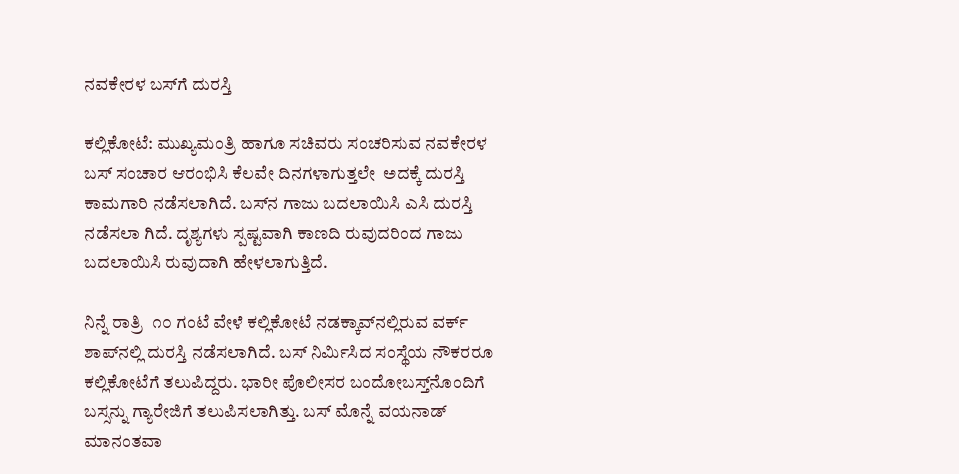ನವಕೇರಳ ಬಸ್‌ಗೆ ದುರಸ್ತಿ

ಕಲ್ಲಿಕೋಟೆ: ಮುಖ್ಯಮಂತ್ರಿ ಹಾಗೂ ಸಚಿವರು ಸಂಚರಿಸುವ ನವಕೇರಳ ಬಸ್ ಸಂಚಾರ ಆರಂಭಿಸಿ ಕೆಲವೇ ದಿನಗಳಾಗುತ್ತಲೇ  ಅದಕ್ಕೆ ದುರಸ್ತಿ  ಕಾಮಗಾರಿ ನಡೆಸಲಾಗಿದೆ. ಬಸ್‌ನ ಗಾಜು ಬದಲಾಯಿಸಿ ಎಸಿ ದುರಸ್ತಿ ನಡೆಸಲಾ ಗಿದೆ. ದೃಶ್ಯಗಳು ಸ್ಪಷ್ಟವಾಗಿ ಕಾಣದಿ ರುವುದರಿಂದ ಗಾಜು ಬದಲಾಯಿಸಿ ರುವುದಾಗಿ ಹೇಳಲಾಗುತ್ತಿದೆ.

ನಿನ್ನೆ ರಾತ್ರಿ  ೧೦ ಗಂಟೆ ವೇಳೆ ಕಲ್ಲಿಕೋಟೆ ನಡಕ್ಕಾವ್‌ನಲ್ಲಿರುವ ವರ್ಕ್ ಶಾಪ್‌ನಲ್ಲಿ ದುರಸ್ತಿ ನಡೆಸಲಾಗಿದೆ. ಬಸ್ ನಿರ್ಮಿಸಿದ ಸಂಸ್ಥೆಯ ನೌಕರರೂ ಕಲ್ಲಿಕೋಟೆಗೆ ತಲುಪಿದ್ದರು. ಭಾರೀ ಪೊಲೀಸರ ಬಂದೋಬಸ್ತ್‌ನೊಂದಿಗೆ ಬಸ್ಸನ್ನು ಗ್ಯಾರೇಜಿಗೆ ತಲುಪಿಸಲಾಗಿತ್ತು. ಬಸ್ ಮೊನ್ನೆ ವಯನಾಡ್ ಮಾನಂತವಾ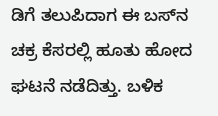ಡಿಗೆ ತಲುಪಿದಾಗ ಈ ಬಸ್‌ನ ಚಕ್ರ ಕೆಸರಲ್ಲಿ ಹೂತು ಹೋದ ಘಟನೆ ನಡೆದಿತ್ತು. ಬಳಿಕ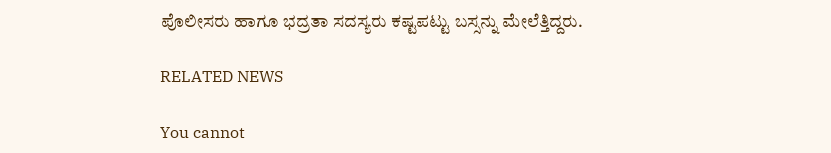ಪೊಲೀಸರು ಹಾಗೂ ಭದ್ರತಾ ಸದಸ್ಯರು ಕಷ್ಟಪಟ್ಟು ಬಸ್ಸನ್ನು ಮೇಲೆತ್ತಿದ್ದರು.

RELATED NEWS

You cannot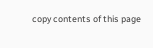copy contents of this page